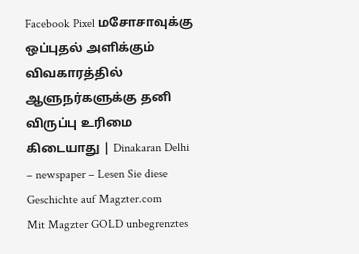Facebook Pixel மசோசாவுக்கு ஒப்புதல் அளிக்கும் விவகாரத்தில் ஆளுநர்களுக்கு தனி விருப்பு உரிமை கிடையாது | Dinakaran Delhi – newspaper – Lesen Sie diese Geschichte auf Magzter.com
Mit Magzter GOLD unbegrenztes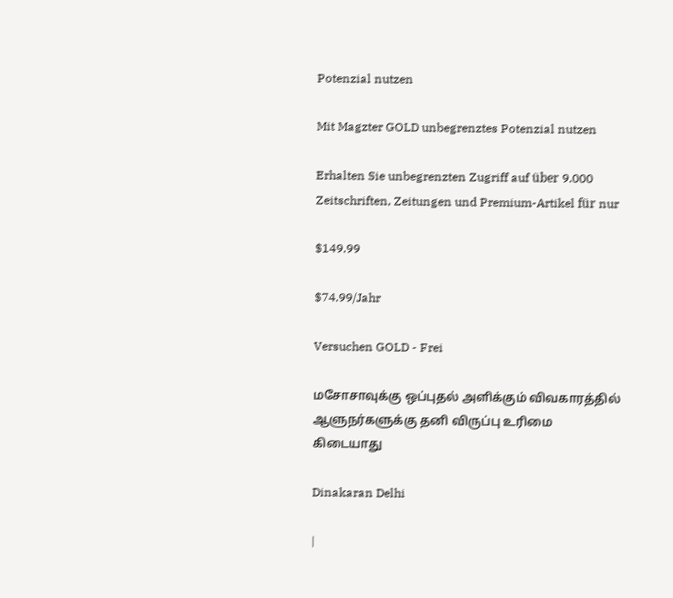Potenzial nutzen

Mit Magzter GOLD unbegrenztes Potenzial nutzen

Erhalten Sie unbegrenzten Zugriff auf über 9.000 Zeitschriften, Zeitungen und Premium-Artikel für nur

$149.99

$74.99/Jahr

Versuchen GOLD - Frei

மசோசாவுக்கு ஒப்புதல் அளிக்கும் விவகாரத்தில் ஆளுநர்களுக்கு தனி விருப்பு உரிமை கிடையாது

Dinakaran Delhi

|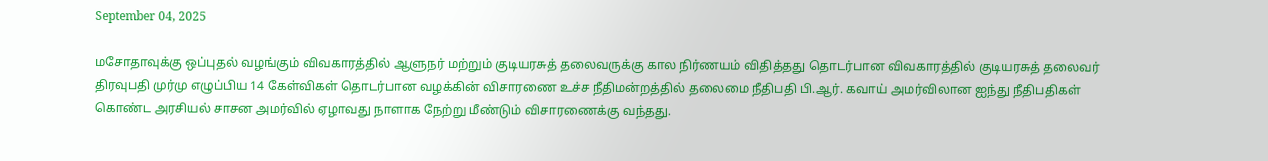September 04, 2025

மசோதாவுக்கு ஒப்புதல் வழங்கும் விவகாரத்தில் ஆளுநர் மற்றும் குடியரசுத் தலைவருக்கு கால நிர்ணயம் விதித்தது தொடர்பான விவகாரத்தில் குடியரசுத் தலைவர் திரவுபதி முர்மு எழுப்பிய 14 கேள்விகள் தொடர்பான வழக்கின் விசாரணை உச்ச நீதிமன்றத்தில் தலைமை நீதிபதி பி.ஆர். கவாய் அமர்விலான ஐந்து நீதிபதிகள் கொண்ட அரசியல் சாசன அமர்வில் ஏழாவது நாளாக நேற்று மீண்டும் விசாரணைக்கு வந்தது.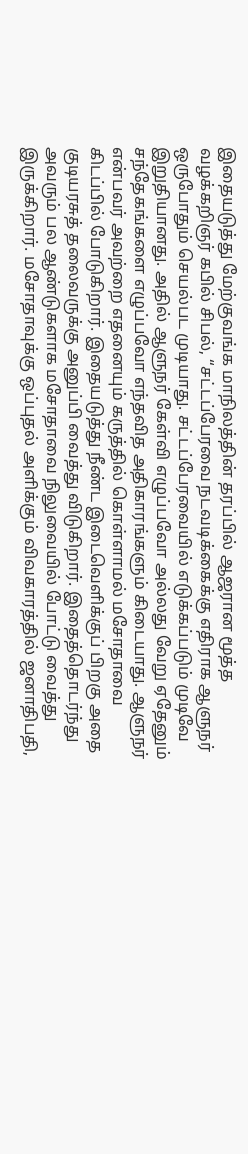இதையடுத்து மேற்குவங்க மாநிலத்தின் தரப்பில் ஆஜரான மூத்த வழக்கறிஞர் கபில் சிபல், “சட்டப்பேரவை நடவடிக்கைக்கு எதிராக ஆளுநர் ஒருபோதும் செயல்பட முடியாது. சட்டப்பேரவையில் எடுக்கப்படும் முடிவே இறுதியானது. அதில் ஆளுநர் கேள்வி எழுப்பவோ அல்லது வேறு ஏதேனும் சந்தேகங்களை எழுப்பவோ எந்தவித அதிகாரங்களும் கிடையாது. ஆளுநர் என்பவர் அவற்றை எதனையும் கருத்தில் கொள்ளாமல் மசோதாவை கிடப்பில் போடுகிறார். இதையடுத்து நீண்ட இடைவெளிக்குப் பிறகு அதை குடியரசுத் தலைவருக்கு அனுப்பி வைத்து விடுகிறார். இதைத்தொடர்ந்து அவரும் பல ஆண்டுகளாக மசோதாவை நிலுவையில் போட்டு வைத்து இருக்கிறார். மசோதாவுக்கு ஒப்புதல் அளிக்கும் விவகாரத்தில் ஜனாதிபதி,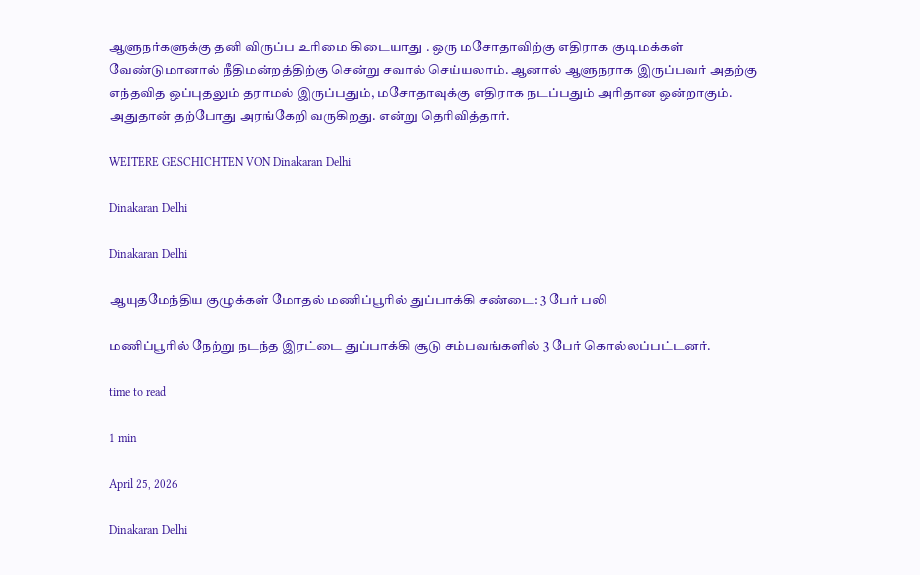ஆளுநர்களுக்கு தனி விருப்ப உரிமை கிடையாது . ஒரு மசோதாவிற்கு எதிராக குடிமக்கள் வேண்டுமானால் நீதிமன்றத்திற்கு சென்று சவால் செய்யலாம். ஆனால் ஆளுநராக இருப்பவர் அதற்கு எந்தவித ஒப்புதலும் தராமல் இருப்பதும், மசோதாவுக்கு எதிராக நடப்பதும் அரிதான ஒன்றாகும். அதுதான் தற்போது அரங்கேறி வருகிறது. என்று தெரிவித்தார்.

WEITERE GESCHICHTEN VON Dinakaran Delhi

Dinakaran Delhi

Dinakaran Delhi

ஆயுதமேந்திய குழுக்கள் மோதல் மணிப்பூரில் துப்பாக்கி சண்டை: 3 பேர் பலி

மணிப்பூரில் நேற்று நடந்த இரட்டை துப்பாக்கி சூடு சம்பவங்களில் 3 பேர் கொல்லப்பட்டனர்.

time to read

1 min

April 25, 2026

Dinakaran Delhi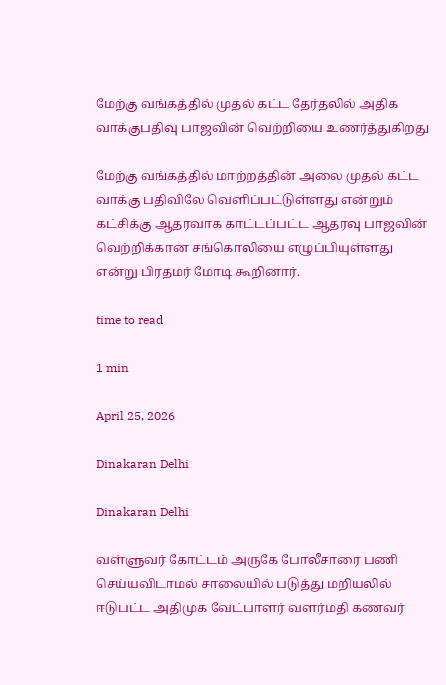மேற்கு வங்கத்தில் முதல் கட்ட தேர்தலில் அதிக வாக்குபதிவு பாஜவின் வெற்றியை உணர்த்துகிறது

மேற்கு வங்கத்தில் மாற்றத்தின் அலை முதல் கட்ட வாக்கு பதிவிலே வெளிப்பட்டுள்ளது என்றும் கட்சிக்கு ஆதரவாக காட்டப்பட்ட ஆதரவு பாஜவின் வெற்றிக்கான சங்கொலியை எழுப்பியுள்ளது என்று பிரதமர் மோடி கூறினார்.

time to read

1 min

April 25, 2026

Dinakaran Delhi

Dinakaran Delhi

வள்ளுவர் கோட்டம் அருகே போலீசாரை பணி செய்யவிடாமல் சாலையில் படுத்து மறியலில் ஈடுபட்ட அதிமுக வேட்பாளர் வளர்மதி கணவர்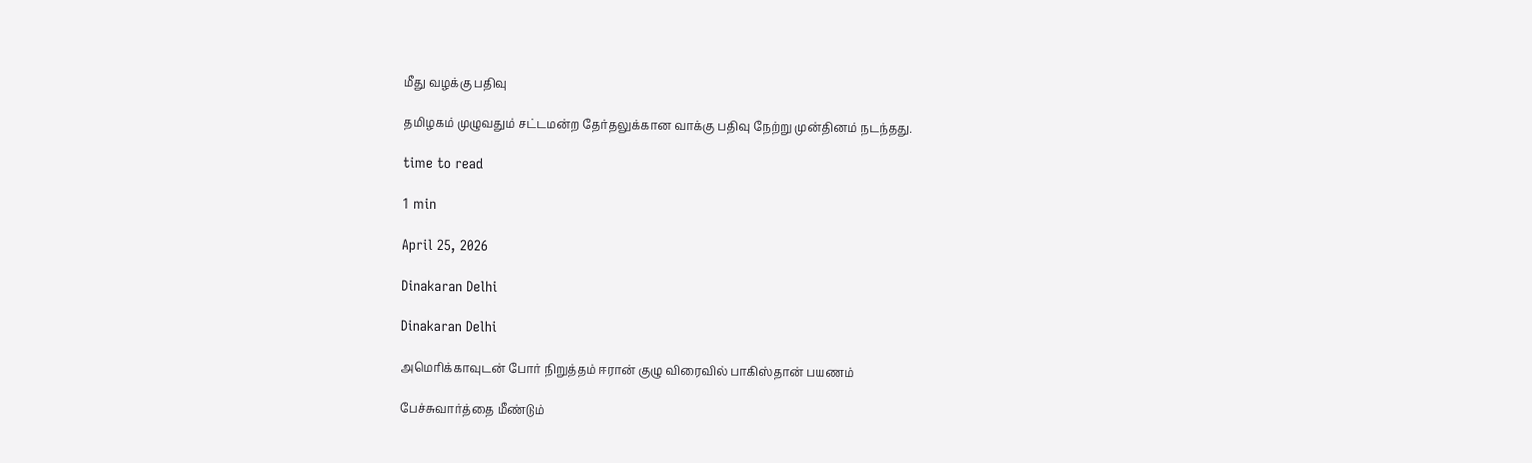மீது வழக்கு பதிவு

தமிழகம் முழுவதும் சட்டமன்ற தேர்தலுக்கான வாக்கு பதிவு நேற்று முன்தினம் நடந்தது.

time to read

1 min

April 25, 2026

Dinakaran Delhi

Dinakaran Delhi

அமெரிக்காவுடன் போர் நிறுத்தம் ஈரான் குழு விரைவில் பாகிஸ்தான் பயணம்

பேச்சுவார்த்தை மீண்டும்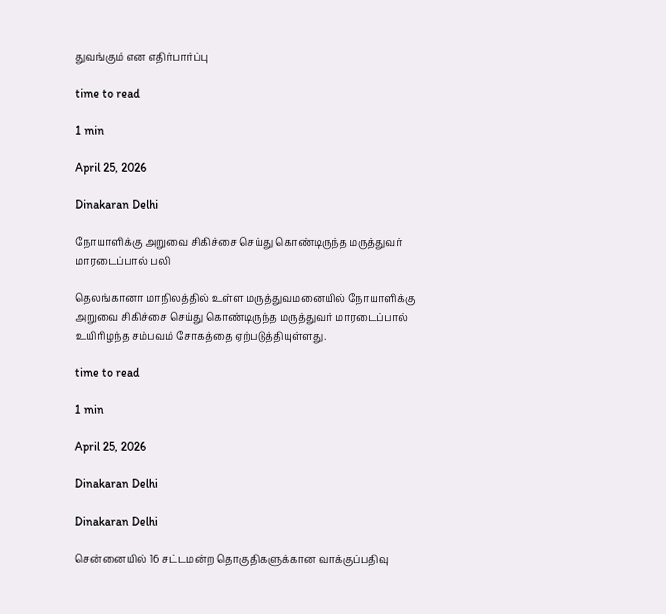துவங்கும் என எதிர்பார்ப்பு

time to read

1 min

April 25, 2026

Dinakaran Delhi

நோயாளிக்கு அறுவை சிகிச்சை செய்து கொண்டிருந்த மருத்துவர் மாரடைப்பால் பலி

தெலங்கானா மாநிலத்தில் உள்ள மருத்துவமனையில் நோயாளிக்கு அறுவை சிகிச்சை செய்து கொண்டிருந்த மருத்துவர் மாரடைப்பால் உயிரிழந்த சம்பவம் சோகத்தை ஏற்படுத்தியுள்ளது.

time to read

1 min

April 25, 2026

Dinakaran Delhi

Dinakaran Delhi

சென்னையில் 16 சட்டமன்ற தொகுதிகளுக்கான வாக்குப்பதிவு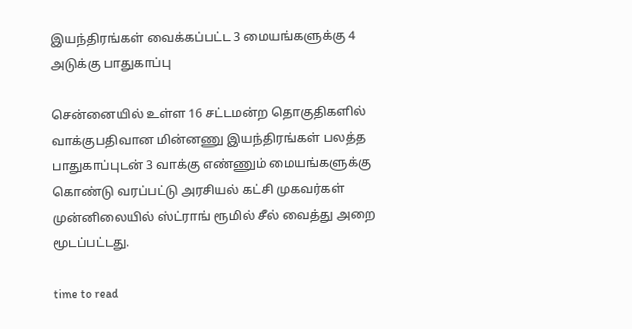இயந்திரங்கள் வைக்கப்பட்ட 3 மையங்களுக்கு 4 அடுக்கு பாதுகாப்பு

சென்னையில் உள்ள 16 சட்டமன்ற தொகுதிகளில் வாக்குபதிவான மின்னணு இயந்திரங்கள் பலத்த பாதுகாப்புடன் 3 வாக்கு எண்ணும் மையங்களுக்கு கொண்டு வரப்பட்டு அரசியல் கட்சி முகவர்கள் முன்னிலையில் ஸ்ட்ராங் ரூமில் சீல் வைத்து அறை மூடப்பட்டது.

time to read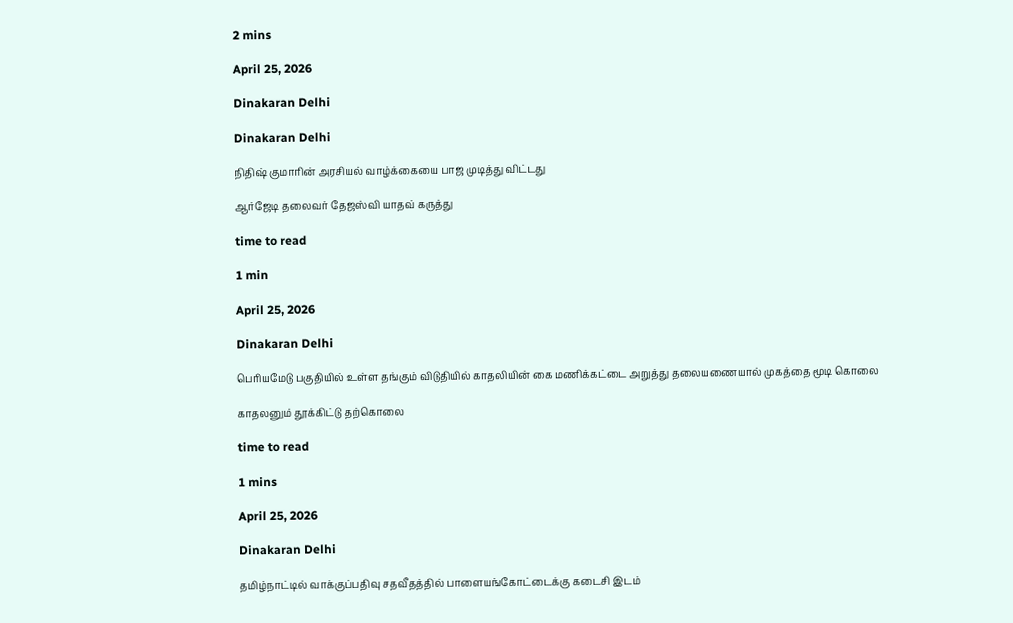2 mins

April 25, 2026

Dinakaran Delhi

Dinakaran Delhi

நிதிஷ் குமாரின் அரசியல் வாழ்க்கையை பாஜ முடித்து விட்டது

ஆர்ஜேடி தலைவர் தேஜஸ்வி யாதவ் கருத்து

time to read

1 min

April 25, 2026

Dinakaran Delhi

பெரியமேடு பகுதியில் உள்ள தங்கும் விடுதியில் காதலியின் கை மணிக்கட்டை அறுத்து தலையணையால் முகத்தை மூடி கொலை

காதலனும் தூக்கிட்டு தற்கொலை

time to read

1 mins

April 25, 2026

Dinakaran Delhi

தமிழ்நாட்டில் வாக்குப்பதிவு சதவீதத்தில் பாளையங்கோட்டைக்கு கடைசி இடம்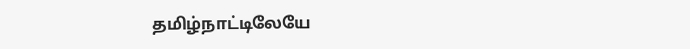தமிழ்நாட்டிலேயே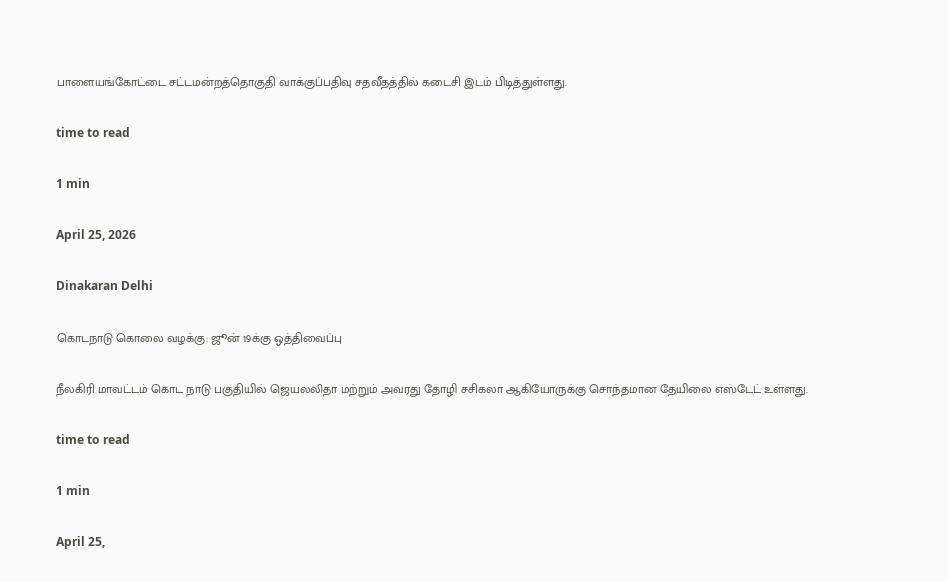பாளையங்கோட்டை சட்டமன்றத்தொகுதி வாக்குப்பதிவு சதவீதத்தில் கடைசி இடம் பிடித்துள்ளது.

time to read

1 min

April 25, 2026

Dinakaran Delhi

கொடநாடு கொலை வழக்கு: ஜூன் 19க்கு ஒத்திவைப்பு

நீலகிரி மாவட்டம் கொட நாடு பகுதியில் ஜெயலலிதா மற்றும் அவரது தோழி சசிகலா ஆகியோருக்கு சொந்தமான தேயிலை எஸ்டேட் உள்ளது.

time to read

1 min

April 25,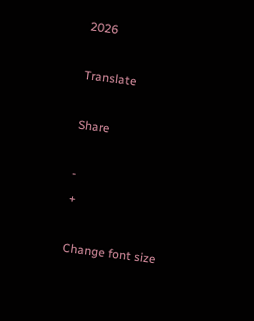2026

Translate

Share

-
+

Change font size